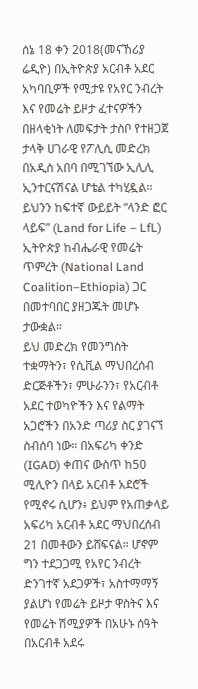ሰኔ 18 ቀን 2018(መናኸሪያ ሬዲዮ) በኢትዮጵያ አርብቶ አደር አካባቢዎች የሚታዩ የአየር ንብረት እና የመሬት ይዞታ ፈተናዎችን በዘላቂነት ለመፍታት ታስቦ የተዘጋጀ ታላቅ ሀገራዊ የፖሊሲ መድረክ በአዲስ አበባ በሚገኘው ኢሊሊ ኢንተርናሽናል ሆቴል ተካሂዷል። ይህንን ከፍተኛ ውይይት “ላንድ ፎር ላይፍ” (Land for Life – LfL) ኢትዮጵያ ከብሔራዊ የመሬት ጥምረት (National Land Coalition–Ethiopia) ጋር በመተባበር ያዘጋጁት መሆኑ ታውቋል።
ይህ መድረክ የመንግስት ተቋማትን፣ የሲቪል ማህበረሰብ ድርጅቶችን፣ ምሁራንን፣ የአርብቶ አደር ተወካዮችን እና የልማት አጋሮችን በአንድ ጣሪያ ስር ያገናኘ ስብሰባ ነው። በአፍሪካ ቀንድ (IGAD) ቀጠና ውስጥ ከ50 ሚሊዮን በላይ አርብቶ አደሮች የሚኖሩ ሲሆን፥ ይህም የአጠቃላይ አፍሪካ አርብቶ አደር ማህበረሰብ 21 በመቶውን ይሸፍናል። ሆኖም ግን ተደጋጋሚ የአየር ንብረት ድንገተኛ አደጋዎች፣ አስተማማኝ ያልሆነ የመሬት ይዞታ ዋስትና እና የመሬት ሽሚያዎች በአሁኑ ሰዓት በአርብቶ አደሩ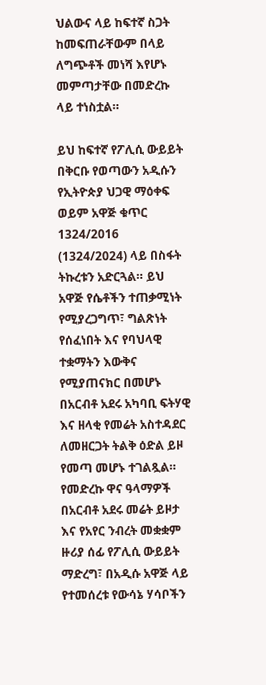ህልውና ላይ ከፍተኛ ስጋት ከመፍጠራቸውም በላይ ለግጭቶች መነሻ እየሆኑ መምጣታቸው በመድረኩ ላይ ተነስቷል።

ይህ ከፍተኛ የፖሊሲ ውይይት በቅርቡ የወጣውን አዲሱን የኢትዮጵያ ህጋዊ ማዕቀፍ ወይም አዋጅ ቁጥር 1324/2016 (1324/2024) ላይ በስፋት ትኩረቱን አድርጓል። ይህ አዋጅ የሴቶችን ተጠቃሚነት የሚያረጋግጥ፣ ግልጽነት የሰፈነበት እና የባህላዊ ተቋማትን እውቅና የሚያጠናክር በመሆኑ በአርብቶ አደሩ አካባቢ ፍትሃዊ እና ዘላቂ የመሬት አስተዳደር ለመዘርጋት ትልቅ ዕድል ይዞ የመጣ መሆኑ ተገልጿል።
የመድረኩ ዋና ዓላማዎች በአርብቶ አደሩ መሬት ይዞታ እና የአየር ንብረት መቋቋም ዙሪያ ሰፊ የፖሊሲ ውይይት ማድረግ፣ በአዲሱ አዋጅ ላይ የተመሰረቱ የውሳኔ ሃሳቦችን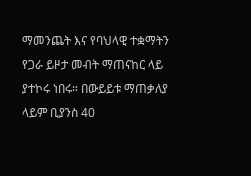ማመንጨት እና የባህላዊ ተቋማትን የጋራ ይዞታ መብት ማጠናከር ላይ ያተኮሩ ነበሩ። በውይይቱ ማጠቃለያ ላይም ቢያንስ 40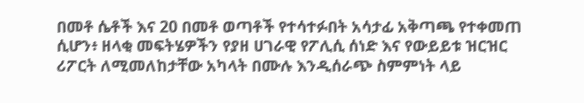በመቶ ሴቶች እና 20 በመቶ ወጣቶች የተሳተፉበት አሳታፊ አቅጣጫ የተቀመጠ ሲሆን፥ ዘላቂ መፍትሄዎችን የያዘ ሀገራዊ የፖሊሲ ሰነድ እና የውይይቱ ዝርዝር ሪፖርት ለሚመለከታቸው አካላት በሙሉ እንዲሰራጭ ስምምነት ላይ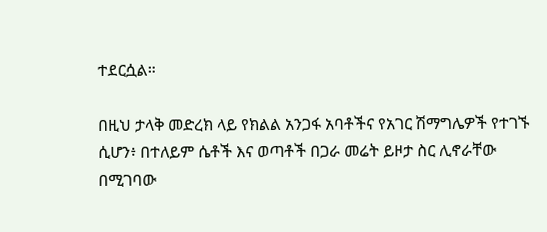ተደርሷል።

በዚህ ታላቅ መድረክ ላይ የክልል አንጋፋ አባቶችና የአገር ሽማግሌዎች የተገኙ ሲሆን፥ በተለይም ሴቶች እና ወጣቶች በጋራ መሬት ይዞታ ስር ሊኖራቸው በሚገባው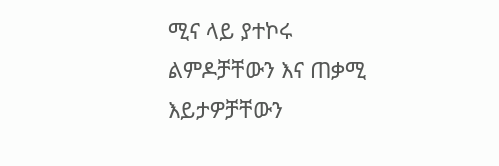ሚና ላይ ያተኮሩ ልምዶቻቸውን እና ጠቃሚ እይታዎቻቸውን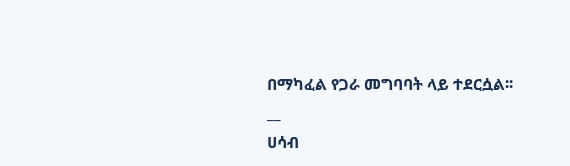በማካፈል የጋራ መግባባት ላይ ተደርሷል፡፡
__
ሀሳብ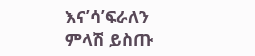እና’ሳ’ፍራለን
ምላሽ ይስጡ